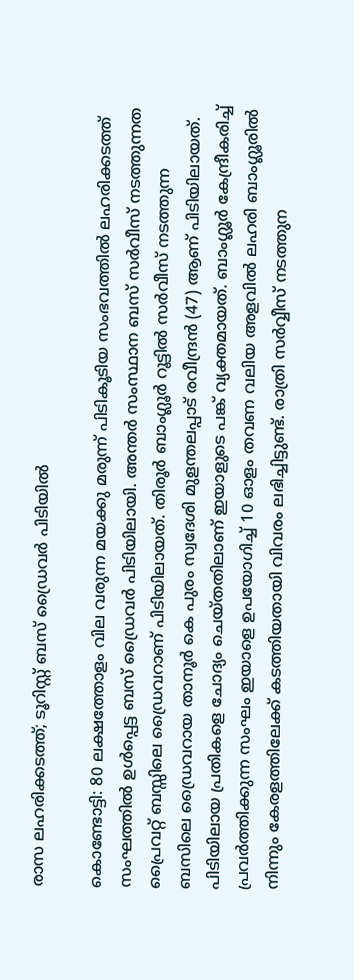രാസ ലഹരിക്കടത്ത്; ടൂറിസ്റ്റ് ബസ് ഡ്രൈവർ പിടിയിൽ

കൊണ്ടോട്ടി: 80 ലക്ഷത്തോളം വില വരുന്ന മയക്കു മരുന്ന് പിടികൂടിയ സംഭവത്തിൽ ലഹരിക്കടത്ത് സംഘത്തിൽ ഉൾപ്പെട്ട ബസ് ഡ്രൈവർ പിടിയിലായി. അന്തർ സംസ്ഥാന ബസ് സർവീസ് നടത്തുന്നത പ്രൈവറ്റ് ബസ്സിലെ ഡ്രൈവറാണ് പിടിയിലായത്. തിരൂർ ബാംഗ്ലൂർ റൂട്ടിൽ സർവീസ് നടത്തുന്ന ബസിലെ ഡ്രൈവറായ താനൂർ കെ പുരം സ്വദേശി മുളന്തലപ്പാട് രവീന്ദ്രൻ (47) ആണ് പിടിയിലായത്. പിടിയിലായ പ്രതികളെ ചോദ്യം ചെയ്തതിലാണ് ഇയാളുടെ പങ്ക് വ്യക്തമായത്. ബാംഗ്ലൂർ കേന്ദ്രീകരിച്ച് പ്രവർത്തിക്കുന്ന സംഘം ഇയാളെ ഉപയോഗിച്ച് 10 ഓളം തവണ വലിയ അളവിൽ ലഹരി ബാംഗ്ലൂരിൽ നിന്നും കേരളത്തിലേക്ക് കടത്തിയതായി വിവരം ലഭിച്ചിട്ടുണ്ട്. രാത്രി സർവ്വീസ് നടത്തുന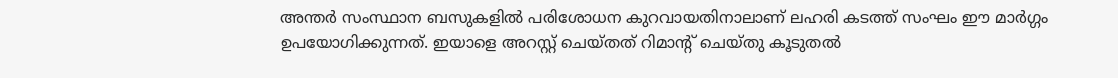അന്തർ സംസ്ഥാന ബസുകളിൽ പരിശോധന കുറവായതിനാലാണ് ലഹരി കടത്ത് സംഘം ഈ മാർഗ്ഗം ഉപയോഗിക്കുന്നത്. ഇയാളെ അറസ്റ്റ് ചെയ്തത് റിമാന്റ് ചെയ്തു കൂടുതൽ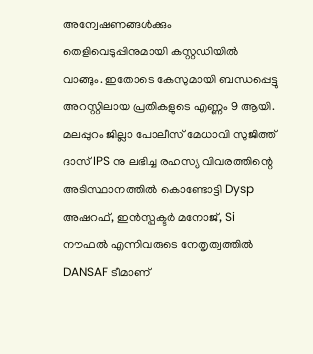അന്വേഷണങ്ങൾക്കും തെളിവെടുപ്പിനുമായി കസ്റ്റഡിയിൽ വാങ്ങും. ഇതോടെ കേസുമായി ബന്ധപ്പെട്ടു അറസ്റ്റിലായ പ്രതികളുടെ എണ്ണം 9 ആയി. മലപ്പുറം ജില്ലാ പോലീസ് മേധാവി സുജിത്ത് ദാസ് IPS നു ലഭിച്ച രഹസ്യ വിവരത്തിന്റെ അടിസ്ഥാനത്തിൽ കൊണ്ടോട്ടി Dysp അഷറഫ്, ഇൻസ്പക്ടർ മനോജ്, Si നൗഫൽ എന്നിവരുടെ നേതൃത്വത്തിൽ DANSAF ടീമാണ്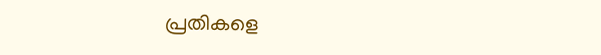പ്രതികളെ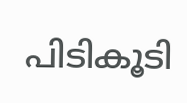പിടികൂടി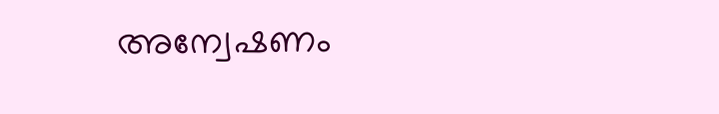അന്വേഷണം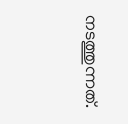നടത്തുന്നത്.